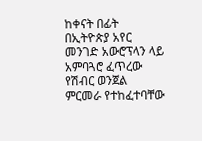ከቀናት በፊት በኢትዮጵያ አየር መንገድ አውሮፕላን ላይ አምባጓሮ ፈጥረው የሽብር ወንጀል ምርመራ የተከፈተባቸው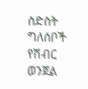ስድስት ግለሰቦች የሽብር ወንጀል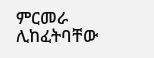ምርመራ ሊከፈትባቸው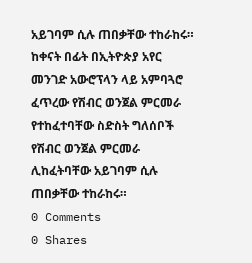አይገባም ሲሉ ጠበቃቸው ተከራከሩ።
ከቀናት በፊት በኢትዮጵያ አየር መንገድ አውሮፕላን ላይ አምባጓሮ ፈጥረው የሽብር ወንጀል ምርመራ የተከፈተባቸው ስድስት ግለሰቦች የሽብር ወንጀል ምርመራ ሊከፈትባቸው አይገባም ሲሉ ጠበቃቸው ተከራከሩ።
0 Comments
0 Shares